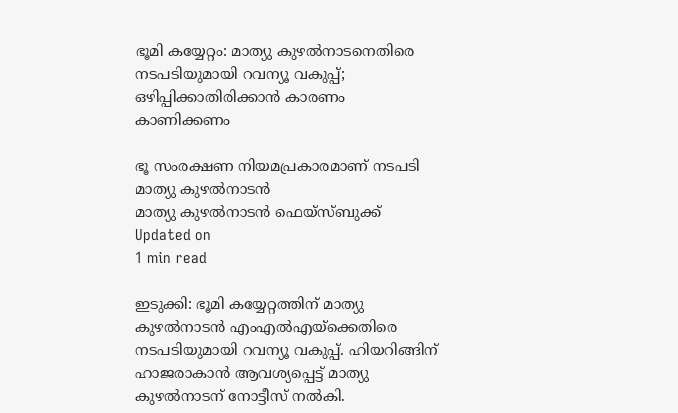ഭൂമി കയ്യേറ്റം: മാത്യു കുഴല്‍നാടനെതിരെ നടപടിയുമായി റവന്യൂ വകുപ്പ്; ഒഴിപ്പിക്കാതിരിക്കാന്‍ കാരണം കാണിക്കണം

ഭൂ സംരക്ഷണ നിയമപ്രകാരമാണ് നടപടി
മാത്യു കുഴല്‍നാടന്‍
മാത്യു കുഴല്‍നാടന്‍ ഫെയ്സ്ബുക്ക്
Updated on
1 min read

ഇടുക്കി: ഭൂമി കയ്യേറ്റത്തിന് മാത്യു കുഴല്‍നാടന്‍ എംഎല്‍എയ്‌ക്കെതിരെ നടപടിയുമായി റവന്യൂ വകുപ്പ്. ഹിയറിങ്ങിന് ഹാജരാകാന്‍ ആവശ്യപ്പെട്ട് മാത്യു കുഴല്‍നാടന് നോട്ടീസ് നല്‍കി.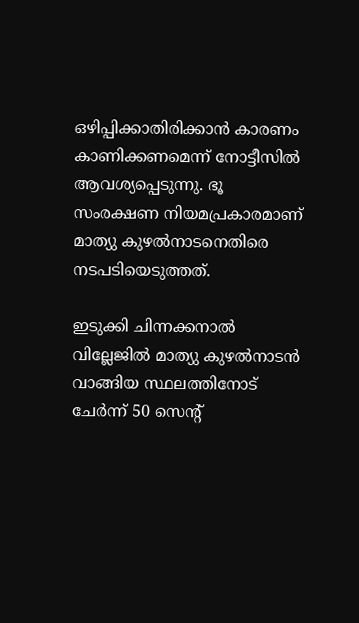ഒഴിപ്പിക്കാതിരിക്കാന്‍ കാരണം കാണിക്കണമെന്ന് നോട്ടീസില്‍ ആവശ്യപ്പെടുന്നു. ഭൂ സംരക്ഷണ നിയമപ്രകാരമാണ് മാത്യു കുഴല്‍നാടനെതിരെ നടപടിയെടുത്തത്.

ഇടുക്കി ചിന്നക്കനാല്‍ വില്ലേജില്‍ മാത്യു കുഴല്‍നാടന്‍ വാങ്ങിയ സ്ഥലത്തിനോട് ചേര്‍ന്ന് 50 സെന്റ്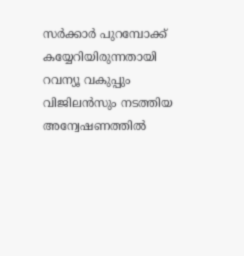സര്‍ക്കാര്‍ പുറമ്പോക്ക് കയ്യേറിയിരുന്നതായി റവന്യൂ വകുപ്പും വിജിലന്‍സും നടത്തിയ അന്വേഷണത്തില്‍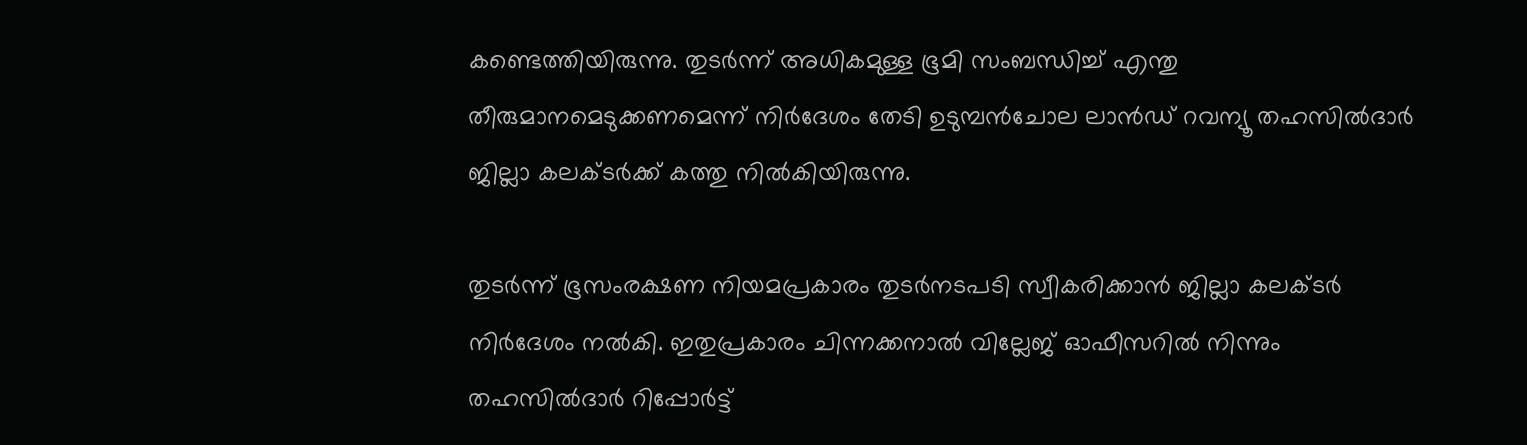കണ്ടെത്തിയിരുന്നു. തുടര്‍ന്ന് അധികമുള്ള ഭൂമി സംബന്ധിച്ച് എന്തു തീരുമാനമെടുക്കണമെന്ന് നിര്‍ദേശം തേടി ഉടുമ്പന്‍ചോല ലാന്‍ഡ് റവന്യൂ തഹസില്‍ദാര്‍ ജില്ലാ കലക്ടര്‍ക്ക് കത്തു നില്‍കിയിരുന്നു.

തുടര്‍ന്ന് ഭൂസംരക്ഷണ നിയമപ്രകാരം തുടര്‍നടപടി സ്വീകരിക്കാന്‍ ജില്ലാ കലക്ടര്‍ നിര്‍ദേശം നല്‍കി. ഇതുപ്രകാരം ചിന്നക്കനാല്‍ വില്ലേജ് ഓഫീസറില്‍ നിന്നും തഹസില്‍ദാര്‍ റിപ്പോര്‍ട്ട്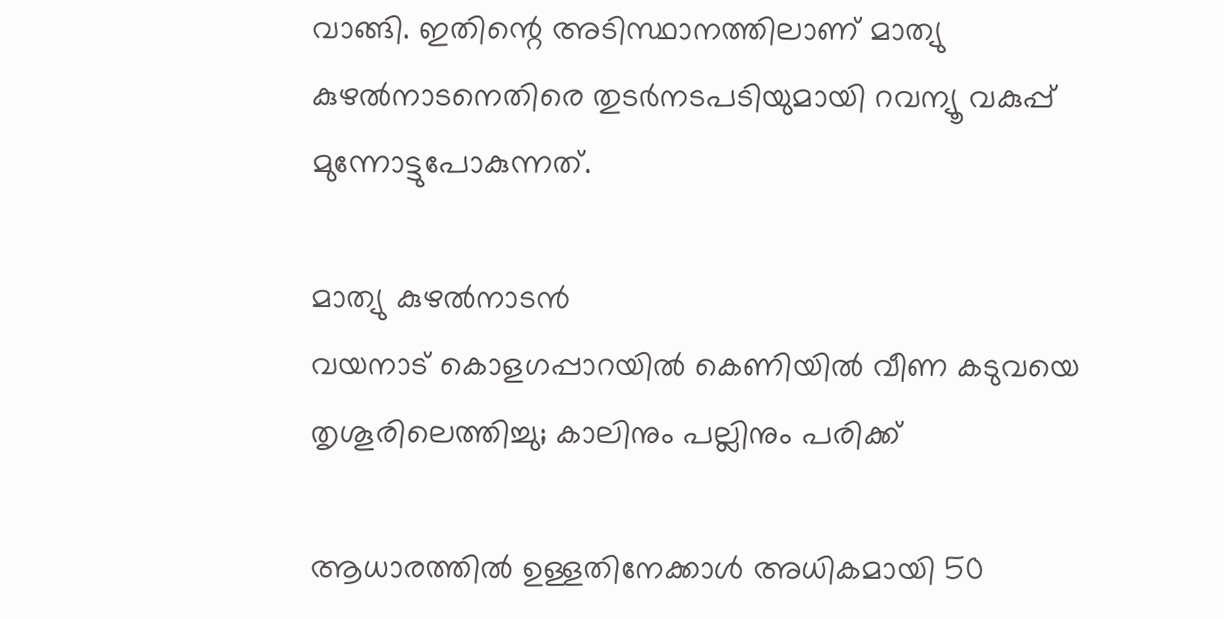വാങ്ങി. ഇതിന്റെ അടിസ്ഥാനത്തിലാണ് മാത്യു കുഴല്‍നാടനെതിരെ തുടര്‍നടപടിയുമായി റവന്യൂ വകുപ്പ് മുന്നോട്ടുപോകുന്നത്.

മാത്യു കുഴല്‍നാടന്‍
വയനാട് കൊളഗപ്പാറയില്‍ കെണിയില്‍ വീണ കടുവയെ തൃശൂരിലെത്തിച്ചു; കാലിനും പല്ലിനും പരിക്ക്

ആധാരത്തില്‍ ഉള്ളതിനേക്കാള്‍ അധികമായി 50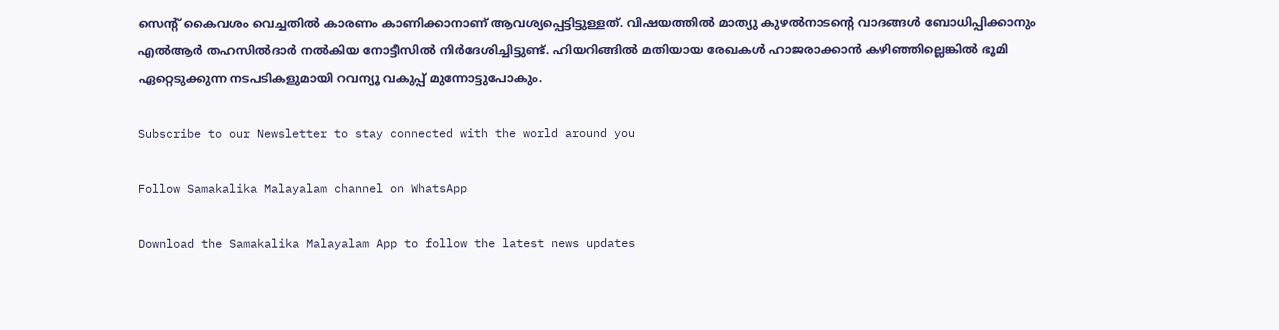സെന്റ് കൈവശം വെച്ചതില്‍ കാരണം കാണിക്കാനാണ് ആവശ്യപ്പെട്ടിട്ടുള്ളത്. വിഷയത്തില്‍ മാത്യു കുഴല്‍നാടന്റെ വാദങ്ങള്‍ ബോധിപ്പിക്കാനും എല്‍ആര്‍ തഹസില്‍ദാര്‍ നല്‍കിയ നോട്ടീസില്‍ നിര്‍ദേശിച്ചിട്ടുണ്ട്. ഹിയറിങ്ങില്‍ മതിയായ രേഖകള്‍ ഹാജരാക്കാന്‍ കഴിഞ്ഞില്ലെങ്കില്‍ ഭൂമി ഏറ്റെടുക്കുന്ന നടപടികളുമായി റവന്യൂ വകുപ്പ് മുന്നോട്ടുപോകും.

Subscribe to our Newsletter to stay connected with the world around you

Follow Samakalika Malayalam channel on WhatsApp

Download the Samakalika Malayalam App to follow the latest news updates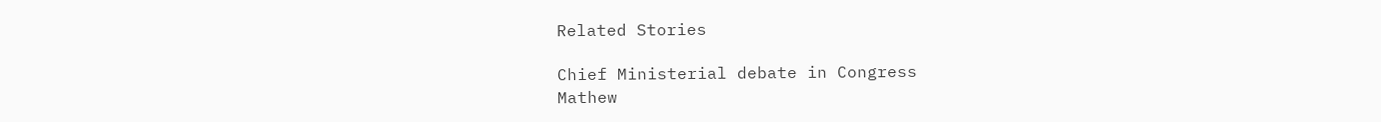Related Stories

Chief Ministerial debate in Congress
Mathew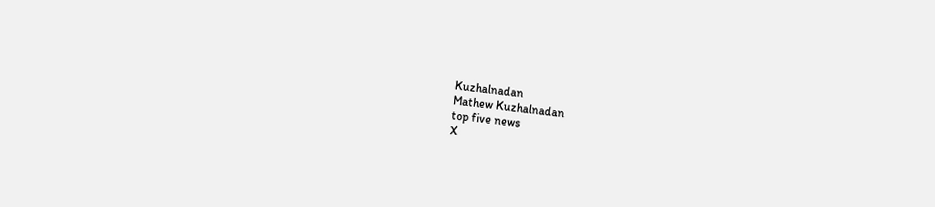Kuzhalnadan
Mathew Kuzhalnadan
top five news
X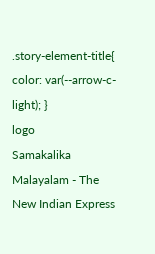.story-element-title{ color: var(--arrow-c-light); }
logo
Samakalika Malayalam - The New Indian Express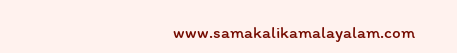www.samakalikamalayalam.com